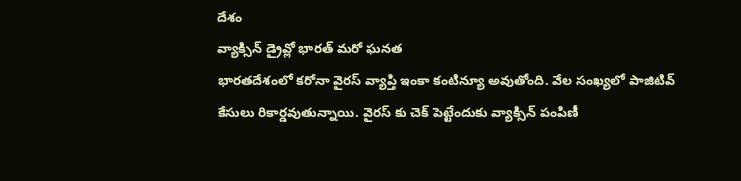దేశం
వ్యాక్సిన్ డ్రైవ్లో భారత్ మరో ఘనత
భారతదేశంలో కరోనా వైరస్ వ్యాప్తి ఇంకా కంటిన్యూ అవుతోంది. వేల సంఖ్యలో పాజిటివ్ కేసులు రికార్డవుతున్నాయి. వైరస్ కు చెక్ పెట్టేందుకు వ్యాక్సిన్ పంపిణీ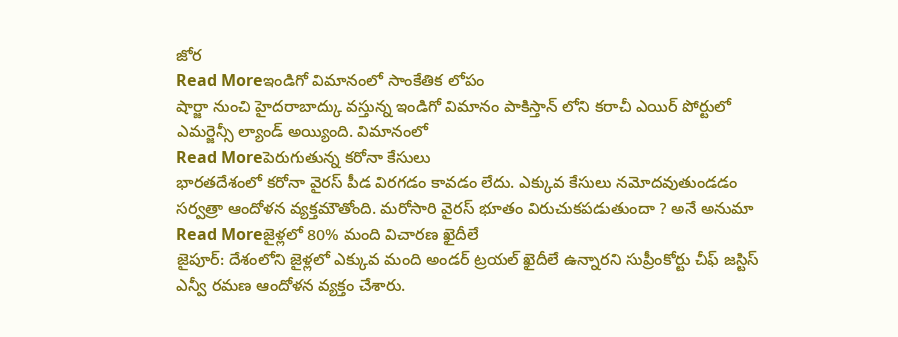జోర
Read Moreఇండిగో విమానంలో సాంకేతిక లోపం
షార్జా నుంచి హైదరాబాద్కు వస్తున్న ఇండిగో విమానం పాకిస్తాన్ లోని కరాచీ ఎయిర్ పోర్టులో ఎమర్జెన్సీ ల్యాండ్ అయ్యింది. విమానంలో
Read Moreపెరుగుతున్న కరోనా కేసులు
భారతదేశంలో కరోనా వైరస్ పీడ విరగడం కావడం లేదు. ఎక్కువ కేసులు నమోదవుతుండడం సర్వత్రా ఆందోళన వ్యక్తమౌతోంది. మరోసారి వైరస్ భూతం విరుచుకపడుతుందా ? అనే అనుమా
Read Moreజైళ్లలో 80% మంది విచారణ ఖైదీలే
జైపూర్: దేశంలోని జైళ్లలో ఎక్కువ మంది అండర్ ట్రయల్ ఖైదీలే ఉన్నారని సుప్రీంకోర్టు చీఫ్ జస్టిస్ ఎన్వీ రమణ ఆందోళన వ్యక్తం చేశారు.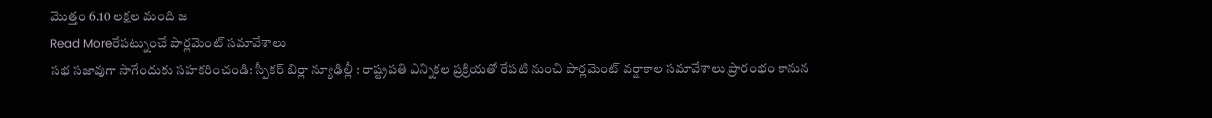మొత్తం 6.10 లక్షల మంది జ
Read Moreరేపట్నుంచే పార్లమెంట్ సమావేశాలు
సభ సజావుగా సాగేందుకు సహకరించండి: స్పీకర్ బిర్లా న్యూఢిల్లీ : రాష్ట్రపతి ఎన్నికల ప్రక్రియతో రేపటి నుంచి పార్లమెంట్ వర్షాకాల సమావేశాలు ప్రారంభం కానున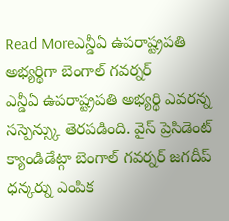Read Moreఎన్డీఏ ఉపరాష్ట్రపతి అభ్యర్థిగా బెంగాల్ గవర్నర్
ఎన్డీఏ ఉపరాష్ట్రపతి అభ్యర్థి ఎవరన్న సస్పెన్స్కు తెరపడింది. వైస్ ప్రెసిడెంట్ క్యాండిడేట్గా బెంగాల్ గవర్నర్ జగదీప్ ధన్కర్ను ఎంపిక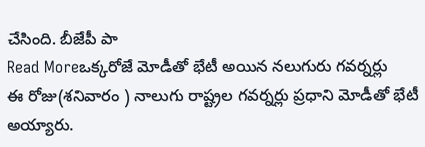చేసింది. బీజేపీ పా
Read Moreఒక్కరోజే మోడీతో భేటీ అయిన నలుగురు గవర్నర్లు
ఈ రోజు(శనివారం ) నాలుగు రాష్ట్రల గవర్నర్లు ప్రధాని మోడీతో భేటీ అయ్యారు.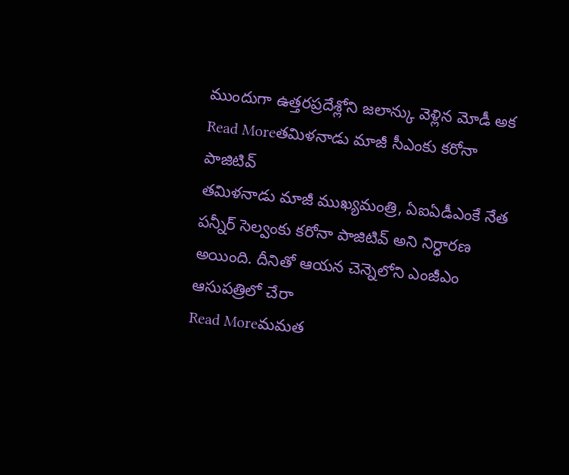ముందుగా ఉత్తరప్రదేశ్లోని జలాన్కు వెళ్లిన మోడీ అక
Read Moreతమిళనాడు మాజీ సీఎంకు కరోనా పాజిటివ్
తమిళనాడు మాజీ ముఖ్యమంత్రి, ఏఐఏడీఎంకే నేత పన్నీర్ సెల్వంకు కరోనా పాజిటివ్ అని నిర్ధారణ అయింది. దీనితో ఆయన చెన్నెలోని ఎంజీఎం ఆసుపత్రిలో చేరా
Read Moreమమత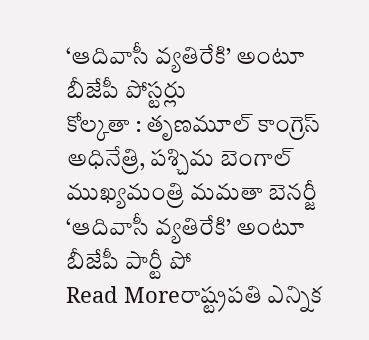‘ఆదివాసీ వ్యతిరేకి’ అంటూ బీజేపీ పోస్టర్లు
కోల్కతా : తృణమూల్ కాంగ్రెస్ అధినేత్రి, పశ్చిమ బెంగాల్ ముఖ్యమంత్రి మమతా బెనర్జీ ‘ఆదివాసీ వ్యతిరేకి’ అంటూ బీజేపీ పార్టీ పో
Read Moreరాష్ట్రపతి ఎన్నిక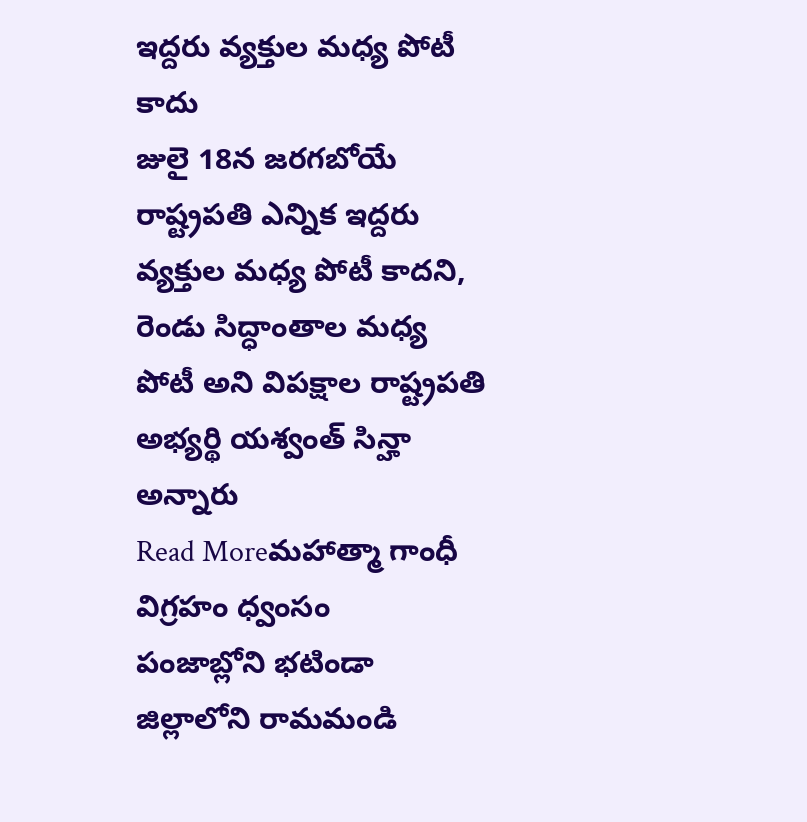ఇద్దరు వ్యక్తుల మధ్య పోటీ కాదు
జులై 18న జరగబోయే రాష్ట్రపతి ఎన్నిక ఇద్దరు వ్యక్తుల మధ్య పోటీ కాదని, రెండు సిద్ధాంతాల మధ్య పోటీ అని విపక్షాల రాష్ట్రపతి అభ్యర్థి యశ్వంత్ సిన్హా అన్నారు
Read Moreమహాత్మా గాంధీ విగ్రహం ధ్వంసం
పంజాబ్లోని భటిండా జిల్లాలోని రామమండి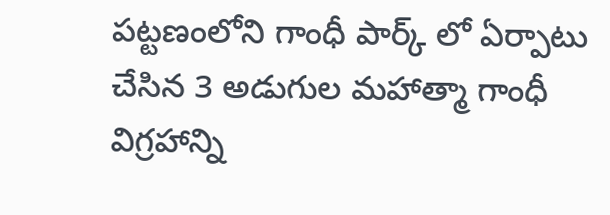పట్టణంలోని గాంధీ పార్క్ లో ఏర్పాటు చేసిన 3 అడుగుల మహాత్మా గాంధీ విగ్రహాన్ని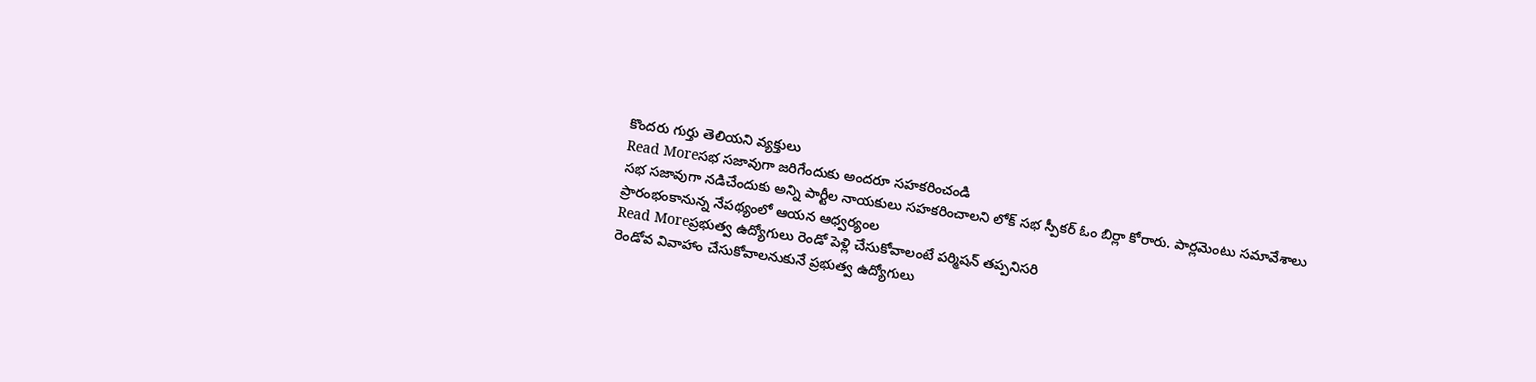కొందరు గుర్తు తెలియని వ్యక్తులు
Read Moreసభ సజావుగా జరిగేందుకు అందరూ సహకరించండి
సభ సజావుగా నడిచేందుకు అన్ని పార్టీల నాయకులు సహకరించాలని లోక్ సభ స్పీకర్ ఓం బిర్లా కోరారు. పార్లమెంటు సమావేశాలు ప్రారంభంకానున్న నేపథ్యంలో ఆయన ఆధ్వర్యంల
Read Moreప్రభుత్వ ఉద్యోగులు రెండో పెళ్లి చేసుకోవాలంటే పర్మిషన్ తప్పనిసరి
రెండోవ వివాహాం చేసుకోవాలనుకునే ప్రభుత్వ ఉద్యోగులు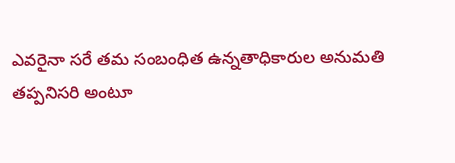ఎవరైనా సరే తమ సంబంధిత ఉన్నతాధికారుల అనుమతి తప్పనిసరి అంటూ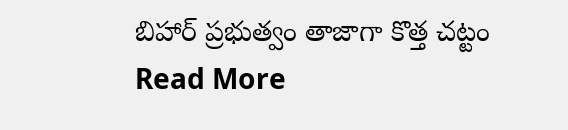బిహార్ ప్రభుత్వం తాజాగా కొత్త చట్టం
Read More